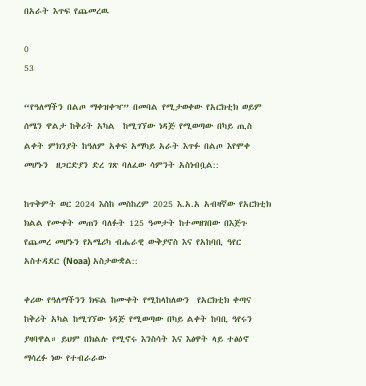በአራት እጥፍ የጨመረዉ

0
53

“የዓለማችን በልጦ ማቀዝቀዣ” በመባል የሚታወቀው የአርክቲክ ወይም ሰሜን ዋልታ ከቅሪት አካል  ከሚገኘው ነዳጅ የሚወጣው በካይ ጢስ ልቀት ምክንያት ከዓለም አቀፍ አማካይ አራት እጥፉ በልጦ እየሞቀ መሆኑን  ዘጋርድያን ድረ ገጽ ባለፈው ሳምንት አስነብቧል::

ከጥቅምት ወር 2024 እስከ መስከረም 2025 እ.አ.አ አብዛኛው የአርክቲክ ክልል የሙቀት መጠን ባለፉት 125 ዓመታት ከተመዘገበው በእጅጉ የጨመረ መሆኑን የአሜሪካ ብሔራዊ ውቅያኖስ እና የአከባቢ ዓየር አስተዳደር (Noaa) አስታውቋል::

ቀሪው የዓለማችንን ክፍል ከሙቀት የሚከላከለውን  የአርክቲክ ቀጣና ከቅሪት አካል ከሚገኘው ነዳጅ የሚወጣው በካይ ልቀት ከባቢ ዓየሩን ያዛባዋል። ይህም በክልሉ የሚኖሩ እንስሳት እና እፅዋት ላይ ተፅዕኖ ማሳረፉ ነው የተብራራው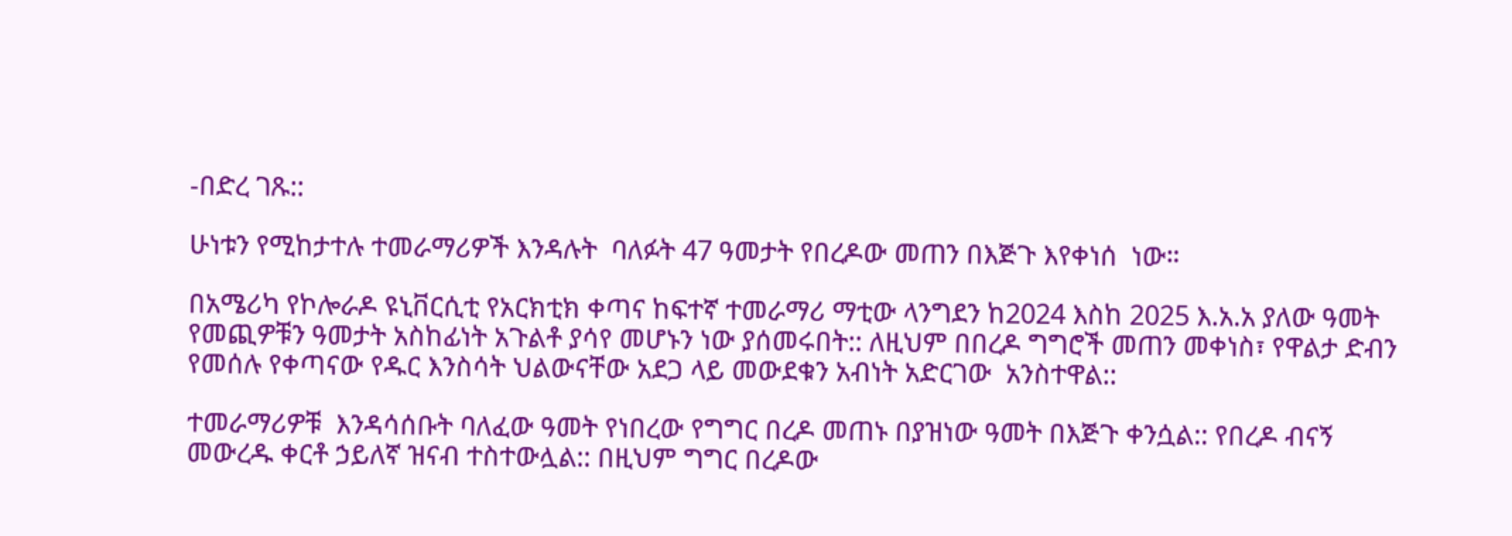-በድረ ገጹ::

ሁነቱን የሚከታተሉ ተመራማሪዎች እንዳሉት  ባለፉት 47 ዓመታት የበረዶው መጠን በእጅጉ እየቀነሰ  ነው።

በአሜሪካ የኮሎራዶ ዩኒቨርሲቲ የአርክቲክ ቀጣና ከፍተኛ ተመራማሪ ማቲው ላንግደን ከ2024 እስከ 2025 እ.አ.አ ያለው ዓመት የመጪዎቹን ዓመታት አስከፊነት አጉልቶ ያሳየ መሆኑን ነው ያሰመሩበት:: ለዚህም በበረዶ ግግሮች መጠን መቀነስ፣ የዋልታ ድብን የመሰሉ የቀጣናው የዱር እንስሳት ህልውናቸው አደጋ ላይ መውደቁን አብነት አድርገው  አንስተዋል::

ተመራማሪዎቹ  እንዳሳሰቡት ባለፈው ዓመት የነበረው የግግር በረዶ መጠኑ በያዝነው ዓመት በእጅጉ ቀንሷል:: የበረዶ ብናኝ መውረዱ ቀርቶ ኃይለኛ ዝናብ ተስተውሏል:: በዚህም ግግር በረዶው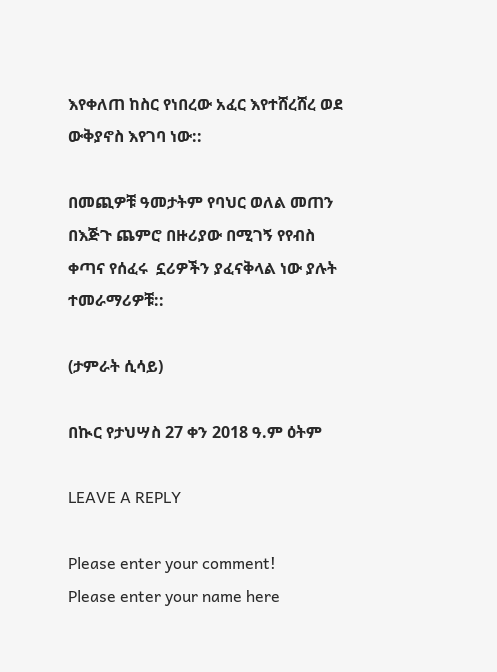እየቀለጠ ከስር የነበረው አፈር እየተሸረሸረ ወደ ውቅያኖስ እየገባ ነው::

በመጪዎቹ ዓመታትም የባህር ወለል መጠን በእጅጉ ጨምሮ በዙሪያው በሚገኝ የየብስ ቀጣና የሰፈሩ  ኗሪዎችን ያፈናቅላል ነው ያሉት ተመራማሪዎቹ::

(ታምራት ሲሳይ)

በኲር የታህሣስ 27 ቀን 2018 ዓ.ም ዕትም

LEAVE A REPLY

Please enter your comment!
Please enter your name here